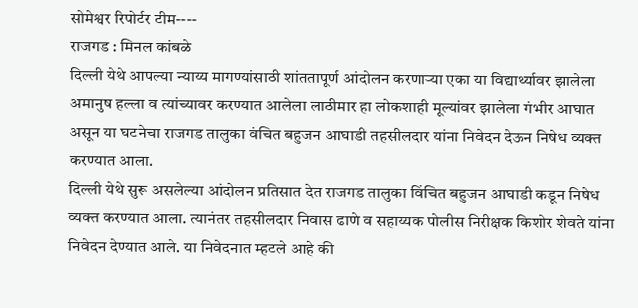सोमेश्वर रिपोर्टर टीम----
राजगड : मिनल कांबळे
दिल्ली येथे आपल्या न्याय्य मागण्यांसाठी शांततापूर्ण आंदोलन करणाऱ्या एका या विद्यार्थ्यावर झालेला अमानुष हल्ला व त्यांच्यावर करण्यात आलेला लाठीमार हा लोकशाही मूल्यांवर झालेला गंभीर आघात असून या घटनेचा राजगड तालुका वंचित बहुजन आघाडी तहसीलदार यांना निवेदन देऊन निषेध व्यक्त करण्यात आला.
दिल्ली येथे सुरू असलेल्या आंदोलन प्रतिसात देत राजगड तालुका विंचित बहुजन आघाडी कडून निषेध व्यक्त करण्यात आला. त्यानंतर तहसीलदार निवास ढाणे व सहाय्यक पोलीस निरीक्षक किशोर शेवते यांना निवेदन देण्यात आले. या निवेदनात म्हटले आहे की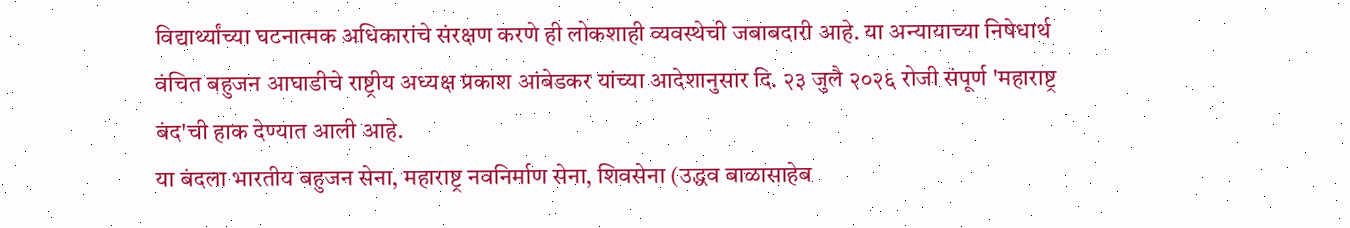विद्यार्थ्यांच्या घटनात्मक अधिकारांचे संरक्षण करणे ही लोकशाही व्यवस्थेची जबाबदारी आहे. या अन्यायाच्या निषेधार्थ वंचित बहुजन आघाडीचे राष्ट्रीय अध्यक्ष प्रकाश आंबेडकर यांच्या आदेशानुसार दि. २३ जुलै २०२६ रोजी संपूर्ण 'महाराष्ट्र बंद'ची हाक देण्यात आली आहे.
या बंदला भारतीय बहुजन सेना, महाराष्ट्र नवनिर्माण सेना, शिवसेना (उद्धव बाळासाहेब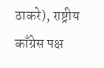ठाकरे), राष्ट्रीय काँग्रेस पक्ष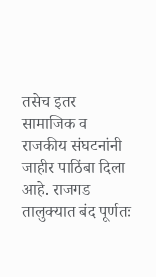तसेच इतर सामाजिक व राजकीय संघटनांनी जाहीर पाठिंबा दिला आहे. राजगड तालुक्यात बंद पूर्णतः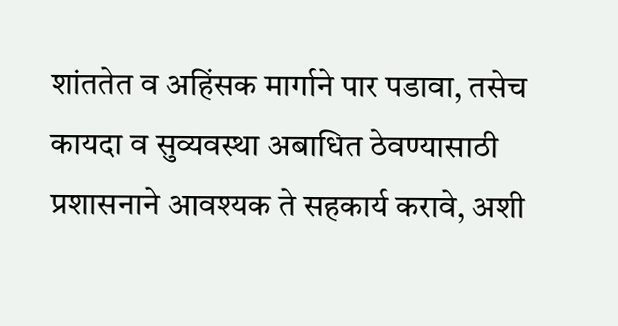शांततेत व अहिंसक मार्गाने पार पडावा, तसेच कायदा व सुव्यवस्था अबाधित ठेवण्यासाठी प्रशासनाने आवश्यक ते सहकार्य करावे, अशी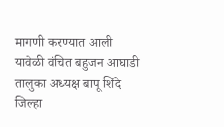मागणी करण्यात आली
यावेळी वंचित बहुजन आघाडी तालुका अध्यक्ष बापू शिंदे जिल्हा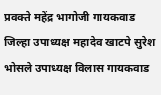प्रवक्ते महेंद्र भागोजी गायकवाड जिल्हा उपाध्यक्ष महादेव खाटपे सुरेश भोसले उपाध्यक्ष विलास गायकवाड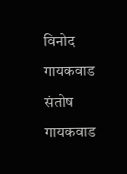विनोद गायकवाड संतोष गायकवाड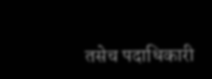तसेच पदाधिकारी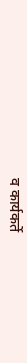व कार्यकर्ते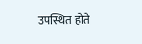उपस्थित होते